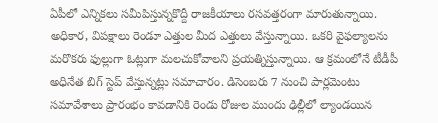ఏపీలో ఎన్నికలు సమీపిస్తున్నకొద్దీ రాజకీయాలు రసవత్తరంగా మారుతున్నాయి. అధికార, విపక్షాలు రెండూ ఎత్తుల మీద ఎత్తులు వేస్తున్నాయి. ఒకరి వైఫల్యాలను మరొకరు ఫుల్లుగా ఓట్లుగా మలచుకోవాలని ప్రయత్నిస్తున్నాయి. ఆ క్రమంలోనే టీడీపీ అధినేత బిగ్ స్టెప్ వేస్తున్నట్లు సమాచారం. డిసెంబరు 7 నుంచి పార్లమెంటు సమావేశాలు ప్రారంభం కావడానికి రెండు రోజుల ముందు ఢిల్లీలో ల్యాండయిన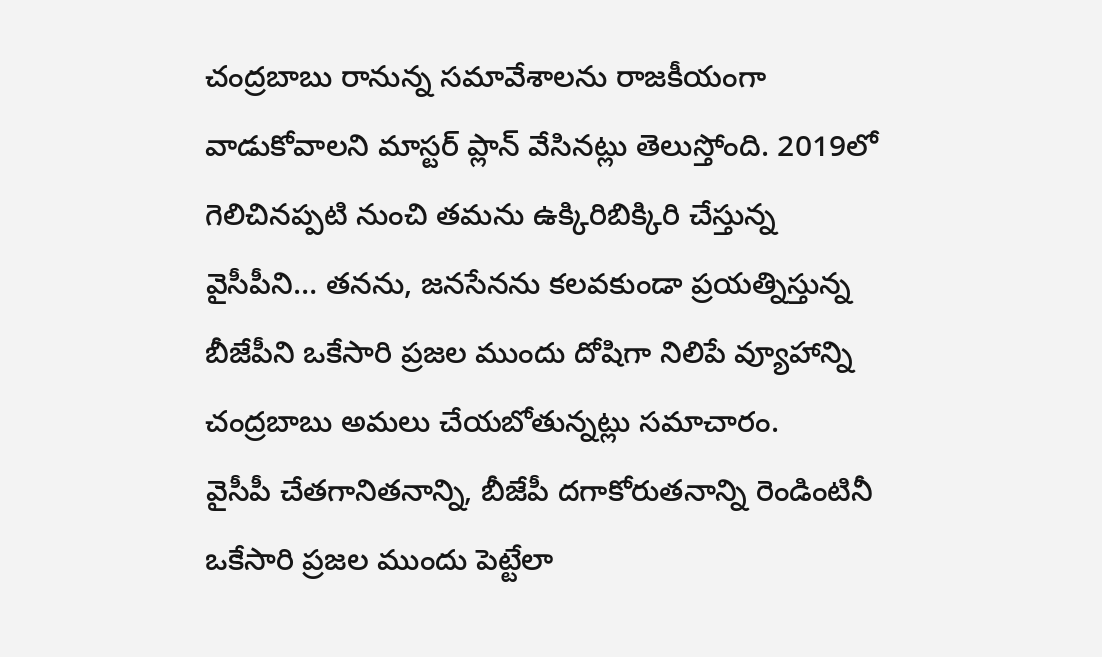చంద్రబాబు రానున్న సమావేశాలను రాజకీయంగా వాడుకోవాలని మాస్టర్ ప్లాన్ వేసినట్లు తెలుస్తోంది. 2019లో గెలిచినప్పటి నుంచి తమను ఉక్కిరిబిక్కిరి చేస్తున్న వైసీపీని… తనను, జనసేనను కలవకుండా ప్రయత్నిస్తున్న బీజేపీని ఒకేసారి ప్రజల ముందు దోషిగా నిలిపే వ్యూహాన్ని చంద్రబాబు అమలు చేయబోతున్నట్లు సమాచారం.
వైసీపీ చేతగానితనాన్ని, బీజేపీ దగాకోరుతనాన్ని రెండింటినీ ఒకేసారి ప్రజల ముందు పెట్టేలా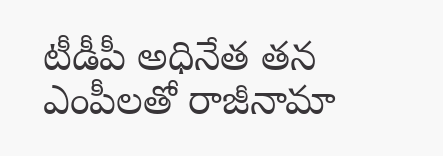టీడీపీ అధినేత తన ఎంపీలతో రాజీనామా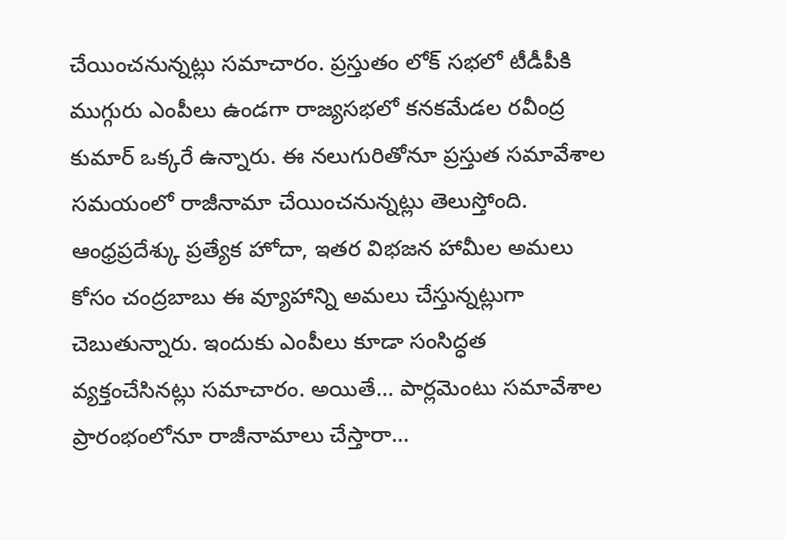చేయించనున్నట్లు సమాచారం. ప్రస్తుతం లోక్ సభలో టీడీపీకి ముగ్గురు ఎంపీలు ఉండగా రాజ్యసభలో కనకమేడల రవీంద్ర కుమార్ ఒక్కరే ఉన్నారు. ఈ నలుగురితోనూ ప్రస్తుత సమావేశాల సమయంలో రాజీనామా చేయించనున్నట్లు తెలుస్తోంది.
ఆంధ్రప్రదేశ్కు ప్రత్యేక హోదా, ఇతర విభజన హామీల అమలు కోసం చంద్రబాబు ఈ వ్యూహాన్ని అమలు చేస్తున్నట్లుగా చెబుతున్నారు. ఇందుకు ఎంపీలు కూడా సంసిద్ధత వ్యక్తంచేసినట్లు సమాచారం. అయితే… పార్లమెంటు సమావేశాల ప్రారంభంలోనూ రాజీనామాలు చేస్తారా…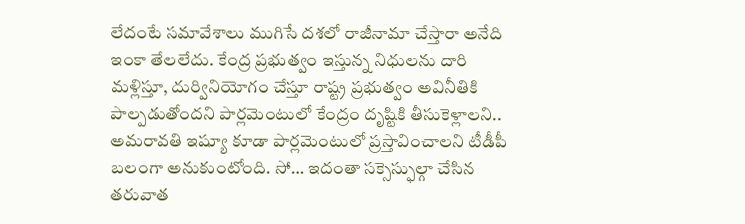లేదంటే సమావేశాలు ముగిసే దశలో రాజీనామా చేస్తారా అనేది ఇంకా తేలలేదు. కేంద్ర ప్రభుత్వం ఇస్తున్న నిధులను దారి మళ్లిస్తూ, దుర్వినియోగం చేస్తూ రాష్ట్ర ప్రభుత్వం అవినీతికి పాల్పడుతోందని పార్లమెంటులో కేంద్రం దృష్టికి తీసుకెళ్లాలని.. అమరావతి ఇష్యూ కూడా పార్లమెంటులో ప్రస్తావించాలని టీడీపీ బలంగా అనుకుంటోంది. సో… ఇదంతా సక్సెస్ఫుల్గా చేసిన తరువాత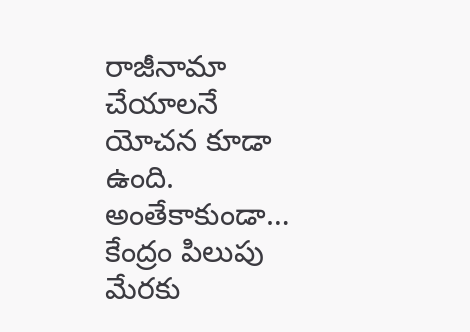రాజీనామా చేయాలనే యోచన కూడా ఉంది.
అంతేకాకుండా… కేంద్రం పిలుపు మేరకు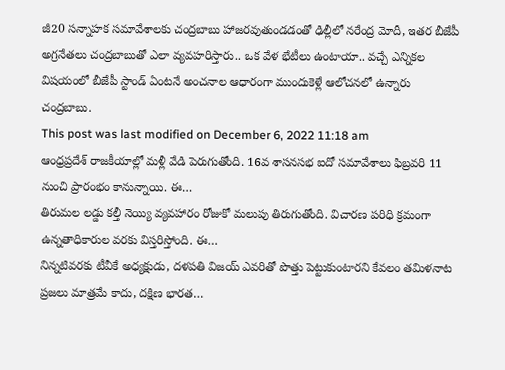జీ20 సన్నాహక సమావేశాలకు చంద్రబాబు హాజరవుతుండడంతో ఢిల్లీలో నరేంద్ర మోదీ, ఇతర బీజేపీ అగ్రనేతలు చంద్రబాబుతో ఎలా వ్యవహరిస్తారు.. ఒక వేళ భేటీలు ఉంటాయా.. వచ్చే ఎన్నికల విషయంలో బీజేపీ స్టాండ్ ఏంటనే అంచనాల ఆధారంగా ముందుకెళ్లే ఆలోచనలో ఉన్నారు చంద్రబాబు.
This post was last modified on December 6, 2022 11:18 am
ఆంధ్రప్రదేశ్ రాజకీయాల్లో మళ్లీ వేడి పెరుగుతోంది. 16వ శాసనసభ ఐదో సమావేశాలు ఫిబ్రవరి 11 నుంచి ప్రారంభం కానున్నాయి. ఈ…
తిరుమల లడ్డు కల్తీ నెయ్యి వ్యవహారం రోజుకో మలుపు తిరుగుతోంది. విచారణ పరిధి క్రమంగా ఉన్నతాధికారుల వరకు విస్తరిస్తోంది. ఈ…
నిన్నటివరకు టీవీకే అధ్యక్షుడు, దళపతి విజయ్ ఎవరితో పొత్తు పెట్టుకుంటారని కేవలం తమిళనాట ప్రజలు మాత్రమే కాదు, దక్షిణ భారత…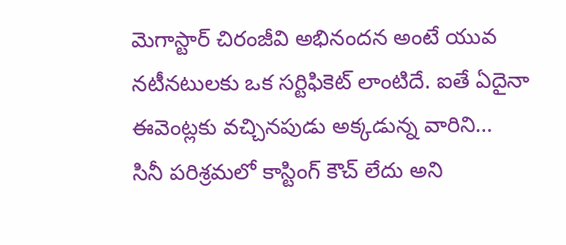మెగాస్టార్ చిరంజీవి అభినందన అంటే యువ నటీనటులకు ఒక సర్టిఫికెట్ లాంటిదే. ఐతే ఏదైనా ఈవెంట్లకు వచ్చినపుడు అక్కడున్న వారిని…
సినీ పరిశ్రమలో కాస్టింగ్ కౌచ్ లేదు అని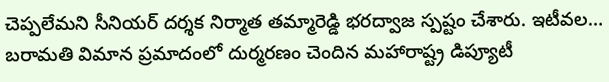చెప్పలేమని సీనియర్ దర్శక నిర్మాత తమ్మారెడ్డి భరద్వాజ స్పష్టం చేశారు. ఇటీవల…
బరామతి విమాన ప్రమాదంలో దుర్మరణం చెందిన మహారాష్ట్ర డిప్యూటీ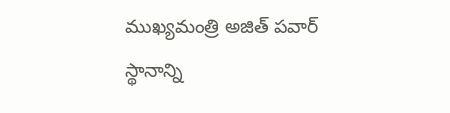ముఖ్యమంత్రి అజిత్ పవార్ స్థానాన్ని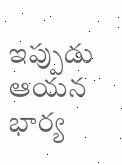ఇప్పుడు ఆయన భార్య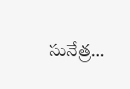సునేత్ర…